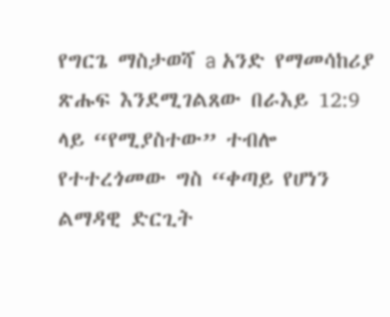የግርጌ ማስታወሻ a አንድ የማመሳከሪያ ጽሑፍ እንደሚገልጸው በራእይ 12:9 ላይ “የሚያስተው” ተብሎ የተተረጎመው ግስ “ቀጣይ የሆነን ልማዳዊ ድርጊት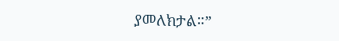ያመለክታል።”